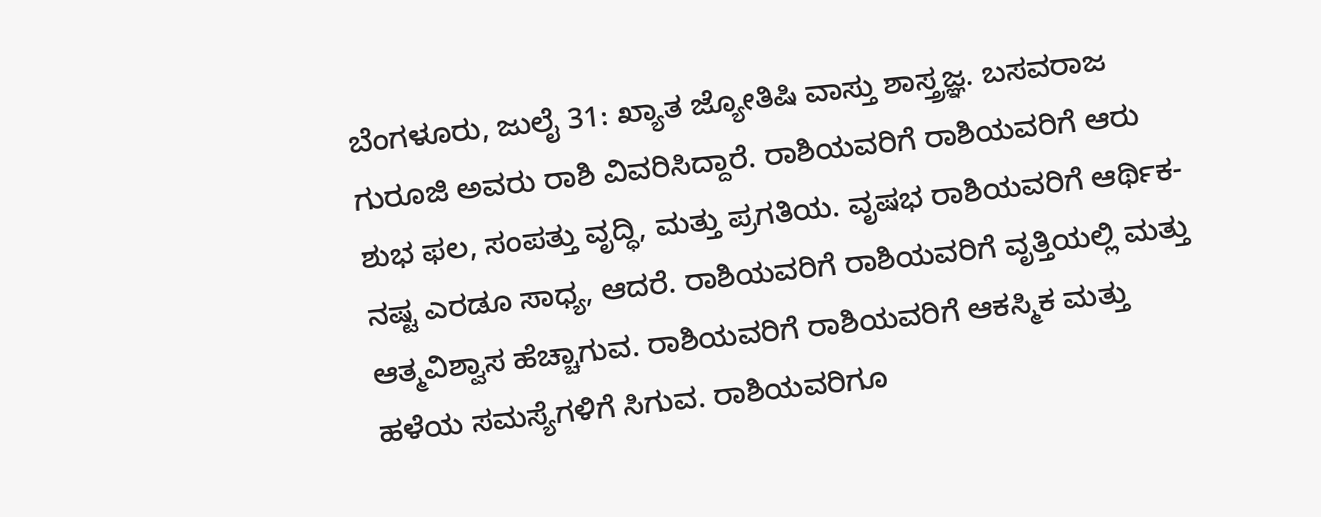ಬೆಂಗಳೂರು, ಜುಲೈ 31: ಖ್ಯಾತ ಜ್ಯೋತಿಷಿ ವಾಸ್ತು ಶಾಸ್ತ್ರಜ್ಞ. ಬಸವರಾಜ ಗುರೂಜಿ ಅವರು ರಾಶಿ ವಿವರಿಸಿದ್ದಾರೆ. ರಾಶಿಯವರಿಗೆ ರಾಶಿಯವರಿಗೆ ಆರು ಶುಭ ಫಲ, ಸಂಪತ್ತು ವೃದ್ಧಿ, ಮತ್ತು ಪ್ರಗತಿಯ. ವೃಷಭ ರಾಶಿಯವರಿಗೆ ಆರ್ಥಿಕ- ನಷ್ಟ ಎರಡೂ ಸಾಧ್ಯ, ಆದರೆ. ರಾಶಿಯವರಿಗೆ ರಾಶಿಯವರಿಗೆ ವೃತ್ತಿಯಲ್ಲಿ ಮತ್ತು ಆತ್ಮವಿಶ್ವಾಸ ಹೆಚ್ಚಾಗುವ. ರಾಶಿಯವರಿಗೆ ರಾಶಿಯವರಿಗೆ ಆಕಸ್ಮಿಕ ಮತ್ತು ಹಳೆಯ ಸಮಸ್ಯೆಗಳಿಗೆ ಸಿಗುವ. ರಾಶಿಯವರಿಗೂ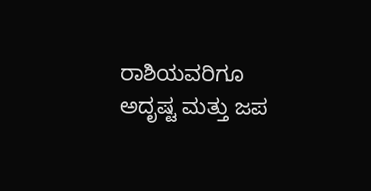ರಾಶಿಯವರಿಗೂ ಅದೃಷ್ಟ ಮತ್ತು ಜಪ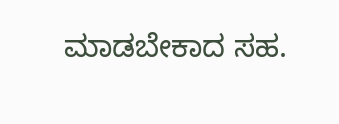ಮಾಡಬೇಕಾದ ಸಹ.